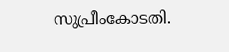സുപ്രീംകോടതി.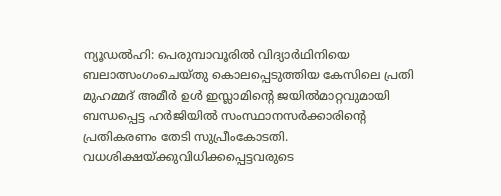ന്യൂഡൽഹി: പെരുമ്പാവൂരിൽ വിദ്യാർഥിനിയെ ബലാത്സംഗംചെയ്തു കൊലപ്പെടുത്തിയ കേസിലെ പ്രതി മുഹമ്മദ് അമീർ ഉൾ ഇസ്ലാമിന്റെ ജയിൽമാറ്റവുമായി ബന്ധപ്പെട്ട ഹർജിയിൽ സംസ്ഥാനസർക്കാരിന്റെ പ്രതികരണം തേടി സുപ്രീംകോടതി.
വധശിക്ഷയ്ക്കുവിധിക്കപ്പെട്ടവരുടെ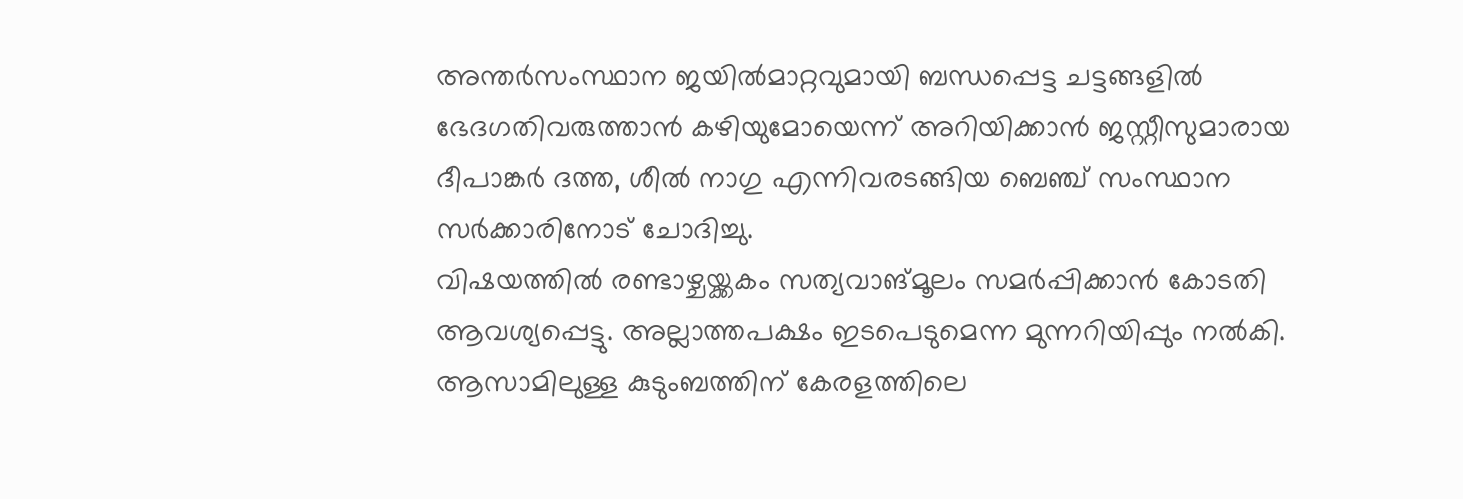അന്തർസംസ്ഥാന ജയിൽമാറ്റവുമായി ബന്ധപ്പെട്ട ചട്ടങ്ങളിൽ ഭേദഗതിവരുത്താൻ കഴിയുമോയെന്ന് അറിയിക്കാൻ ജസ്റ്റീസുമാരായ ദീപാങ്കർ ദത്ത, ശീൽ നാഗു എന്നിവരടങ്ങിയ ബെഞ്ച് സംസ്ഥാന സർക്കാരിനോട് ചോദിച്ചു.
വിഷയത്തിൽ രണ്ടാഴ്ചയ്ക്കകം സത്യവാങ്മൂലം സമർപ്പിക്കാൻ കോടതി ആവശ്യപ്പെട്ടു. അല്ലാത്തപക്ഷം ഇടപെടുമെന്ന മുന്നറിയിപ്പും നൽകി.
ആസാമിലുള്ള കുടുംബത്തിന് കേരളത്തിലെ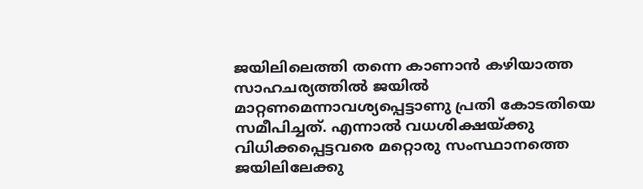ജയിലിലെത്തി തന്നെ കാണാൻ കഴിയാത്ത സാഹചര്യത്തിൽ ജയിൽ മാറ്റണമെന്നാവശ്യപ്പെട്ടാണു പ്രതി കോടതിയെ സമീപിച്ചത്. എന്നാൽ വധശിക്ഷയ്ക്കു വിധിക്കപ്പെട്ടവരെ മറ്റൊരു സംസ്ഥാനത്തെ ജയിലിലേക്കു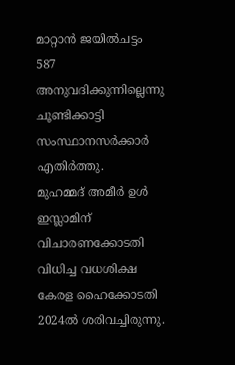മാറ്റാൻ ജയിൽചട്ടം 587 അനുവദിക്കുന്നില്ലെന്നു ചൂണ്ടിക്കാട്ടി സംസ്ഥാനസർക്കാർ എതിർത്തു.
മുഹമ്മദ് അമീർ ഉൾ ഇസ്ലാമിന് വിചാരണക്കോടതി വിധിച്ച വധശിക്ഷ കേരള ഹൈക്കോടതി 2024ൽ ശരിവച്ചിരുന്നു.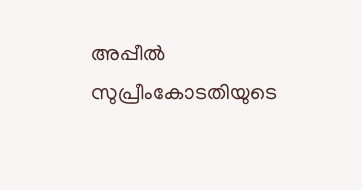അപ്പീൽ സുപ്രീംകോടതിയുടെ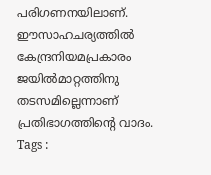പരിഗണനയിലാണ്.
ഈസാഹചര്യത്തിൽ കേന്ദ്രനിയമപ്രകാരം ജയിൽമാറ്റത്തിനു തടസമില്ലെന്നാണ് പ്രതിഭാഗത്തിന്റെ വാദം.
Tags :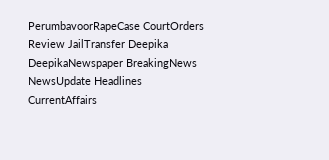PerumbavoorRapeCase CourtOrders Review JailTransfer Deepika DeepikaNewspaper BreakingNews NewsUpdate Headlines CurrentAffairs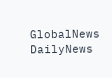GlobalNews DailyNews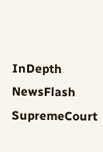InDepth NewsFlash SupremeCourt